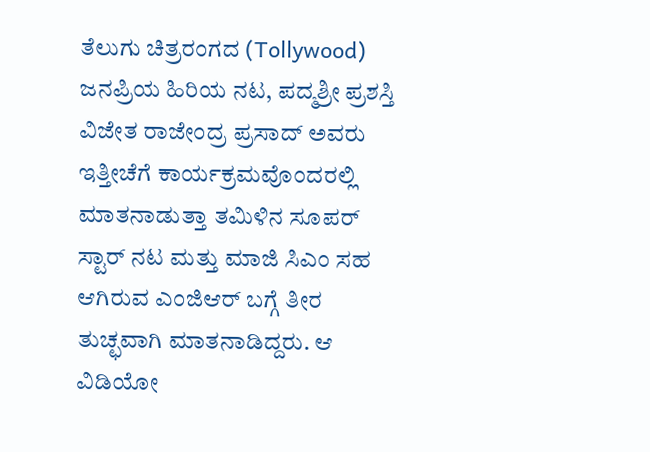ತೆಲುಗು ಚಿತ್ರರಂಗದ (Tollywood) ಜನಪ್ರಿಯ ಹಿರಿಯ ನಟ, ಪದ್ಮಶ್ರೀ ಪ್ರಶಸ್ತಿ ವಿಜೇತ ರಾಜೇಂದ್ರ ಪ್ರಸಾದ್ ಅವರು ಇತ್ತೀಚೆಗೆ ಕಾರ್ಯಕ್ರಮವೊಂದರಲ್ಲಿ ಮಾತನಾಡುತ್ತಾ ತಮಿಳಿನ ಸೂಪರ್ ಸ್ಟಾರ್ ನಟ ಮತ್ತು ಮಾಜಿ ಸಿಎಂ ಸಹ ಆಗಿರುವ ಎಂಜಿಆರ್ ಬಗ್ಗೆ ತೀರ ತುಚ್ಛವಾಗಿ ಮಾತನಾಡಿದ್ದರು. ಆ ವಿಡಿಯೋ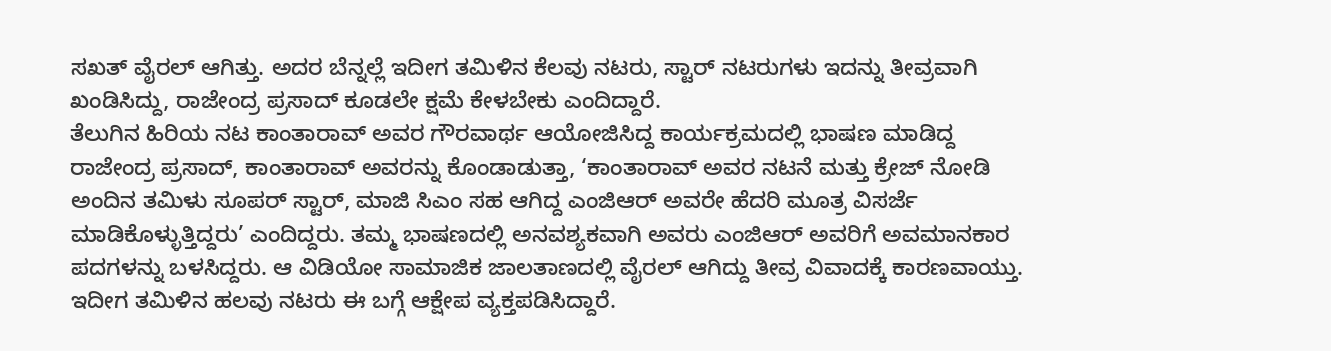ಸಖತ್ ವೈರಲ್ ಆಗಿತ್ತು. ಅದರ ಬೆನ್ನಲ್ಲೆ ಇದೀಗ ತಮಿಳಿನ ಕೆಲವು ನಟರು, ಸ್ಟಾರ್ ನಟರುಗಳು ಇದನ್ನು ತೀವ್ರವಾಗಿ ಖಂಡಿಸಿದ್ದು, ರಾಜೇಂದ್ರ ಪ್ರಸಾದ್ ಕೂಡಲೇ ಕ್ಷಮೆ ಕೇಳಬೇಕು ಎಂದಿದ್ದಾರೆ.
ತೆಲುಗಿನ ಹಿರಿಯ ನಟ ಕಾಂತಾರಾವ್ ಅವರ ಗೌರವಾರ್ಥ ಆಯೋಜಿಸಿದ್ದ ಕಾರ್ಯಕ್ರಮದಲ್ಲಿ ಭಾಷಣ ಮಾಡಿದ್ದ ರಾಜೇಂದ್ರ ಪ್ರಸಾದ್, ಕಾಂತಾರಾವ್ ಅವರನ್ನು ಕೊಂಡಾಡುತ್ತಾ, ‘ಕಾಂತಾರಾವ್ ಅವರ ನಟನೆ ಮತ್ತು ಕ್ರೇಜ್ ನೋಡಿ ಅಂದಿನ ತಮಿಳು ಸೂಪರ್ ಸ್ಟಾರ್, ಮಾಜಿ ಸಿಎಂ ಸಹ ಆಗಿದ್ದ ಎಂಜಿಆರ್ ಅವರೇ ಹೆದರಿ ಮೂತ್ರ ವಿಸರ್ಜೆ ಮಾಡಿಕೊಳ್ಳುತ್ತಿದ್ದರು’ ಎಂದಿದ್ದರು. ತಮ್ಮ ಭಾಷಣದಲ್ಲಿ ಅನವಶ್ಯಕವಾಗಿ ಅವರು ಎಂಜಿಆರ್ ಅವರಿಗೆ ಅವಮಾನಕಾರ ಪದಗಳನ್ನು ಬಳಸಿದ್ದರು. ಆ ವಿಡಿಯೋ ಸಾಮಾಜಿಕ ಜಾಲತಾಣದಲ್ಲಿ ವೈರಲ್ ಆಗಿದ್ದು ತೀವ್ರ ವಿವಾದಕ್ಕೆ ಕಾರಣವಾಯ್ತು.
ಇದೀಗ ತಮಿಳಿನ ಹಲವು ನಟರು ಈ ಬಗ್ಗೆ ಆಕ್ಷೇಪ ವ್ಯಕ್ತಪಡಿಸಿದ್ದಾರೆ.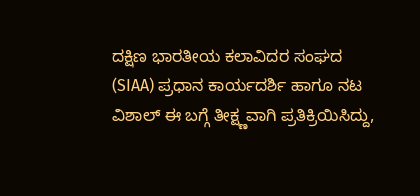ದಕ್ಷಿಣ ಭಾರತೀಯ ಕಲಾವಿದರ ಸಂಘದ (SIAA) ಪ್ರಧಾನ ಕಾರ್ಯದರ್ಶಿ ಹಾಗೂ ನಟ ವಿಶಾಲ್ ಈ ಬಗ್ಗೆ ತೀಕ್ಷ್ಣವಾಗಿ ಪ್ರತಿಕ್ರಿಯಿಸಿದ್ದು,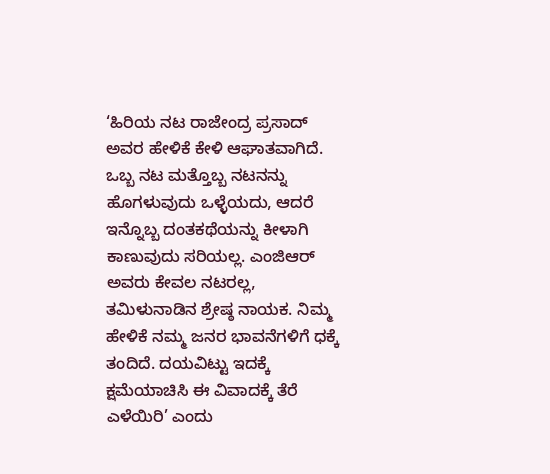‘ಹಿರಿಯ ನಟ ರಾಜೇಂದ್ರ ಪ್ರಸಾದ್ ಅವರ ಹೇಳಿಕೆ ಕೇಳಿ ಆಘಾತವಾಗಿದೆ. ಒಬ್ಬ ನಟ ಮತ್ತೊಬ್ಬ ನಟನನ್ನು ಹೊಗಳುವುದು ಒಳ್ಳೆಯದು, ಆದರೆ ಇನ್ನೊಬ್ಬ ದಂತಕಥೆಯನ್ನು ಕೀಳಾಗಿ ಕಾಣುವುದು ಸರಿಯಲ್ಲ. ಎಂಜಿಆರ್ ಅವರು ಕೇವಲ ನಟರಲ್ಲ, ತಮಿಳುನಾಡಿನ ಶ್ರೇಷ್ಠ ನಾಯಕ. ನಿಮ್ಮ ಹೇಳಿಕೆ ನಮ್ಮ ಜನರ ಭಾವನೆಗಳಿಗೆ ಧಕ್ಕೆ ತಂದಿದೆ. ದಯವಿಟ್ಟು ಇದಕ್ಕೆ ಕ್ಷಮೆಯಾಚಿಸಿ ಈ ವಿವಾದಕ್ಕೆ ತೆರೆ ಎಳೆಯಿರಿ’ ಎಂದು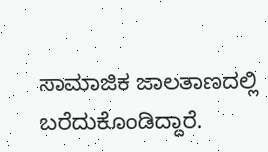ಸಾಮಾಜಿಕ ಜಾಲತಾಣದಲ್ಲಿ ಬರೆದುಕೊಂಡಿದ್ದಾರೆ.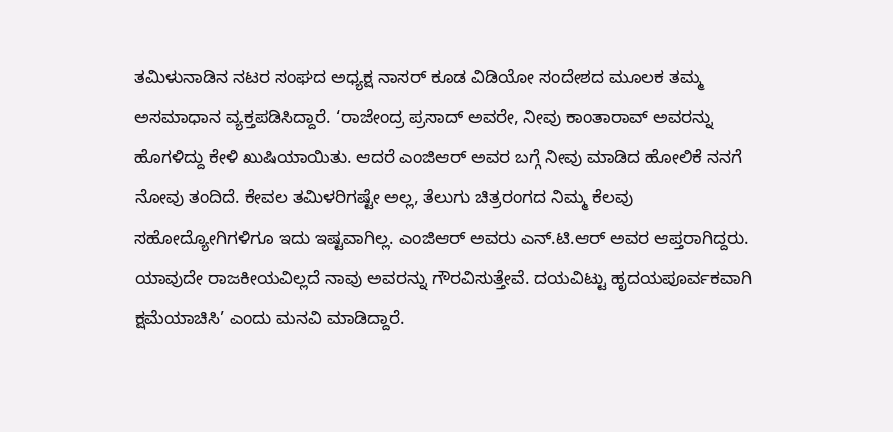ತಮಿಳುನಾಡಿನ ನಟರ ಸಂಘದ ಅಧ್ಯಕ್ಷ ನಾಸರ್ ಕೂಡ ವಿಡಿಯೋ ಸಂದೇಶದ ಮೂಲಕ ತಮ್ಮ ಅಸಮಾಧಾನ ವ್ಯಕ್ತಪಡಿಸಿದ್ದಾರೆ. ‘ರಾಜೇಂದ್ರ ಪ್ರಸಾದ್ ಅವರೇ, ನೀವು ಕಾಂತಾರಾವ್ ಅವರನ್ನು ಹೊಗಳಿದ್ದು ಕೇಳಿ ಖುಷಿಯಾಯಿತು. ಆದರೆ ಎಂಜಿಆರ್ ಅವರ ಬಗ್ಗೆ ನೀವು ಮಾಡಿದ ಹೋಲಿಕೆ ನನಗೆ ನೋವು ತಂದಿದೆ. ಕೇವಲ ತಮಿಳರಿಗಷ್ಟೇ ಅಲ್ಲ, ತೆಲುಗು ಚಿತ್ರರಂಗದ ನಿಮ್ಮ ಕೆಲವು ಸಹೋದ್ಯೋಗಿಗಳಿಗೂ ಇದು ಇಷ್ಟವಾಗಿಲ್ಲ. ಎಂಜಿಆರ್ ಅವರು ಎನ್.ಟಿ.ಆರ್ ಅವರ ಆಪ್ತರಾಗಿದ್ದರು. ಯಾವುದೇ ರಾಜಕೀಯವಿಲ್ಲದೆ ನಾವು ಅವರನ್ನು ಗೌರವಿಸುತ್ತೇವೆ. ದಯವಿಟ್ಟು ಹೃದಯಪೂರ್ವಕವಾಗಿ ಕ್ಷಮೆಯಾಚಿಸಿ’ ಎಂದು ಮನವಿ ಮಾಡಿದ್ದಾರೆ.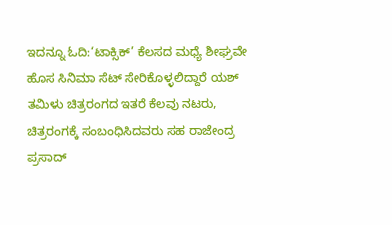ಇದನ್ನೂ ಓದಿ:‘ಟಾಕ್ಸಿಕ್’ ಕೆಲಸದ ಮಧ್ಯೆ ಶೀಘ್ರವೇ ಹೊಸ ಸಿನಿಮಾ ಸೆಟ್ ಸೇರಿಕೊಳ್ಳಲಿದ್ದಾರೆ ಯಶ್
ತಮಿಳು ಚಿತ್ರರಂಗದ ಇತರೆ ಕೆಲವು ನಟರು, ಚಿತ್ರರಂಗಕ್ಕೆ ಸಂಬಂಧಿಸಿದವರು ಸಹ ರಾಜೇಂದ್ರ ಪ್ರಸಾದ್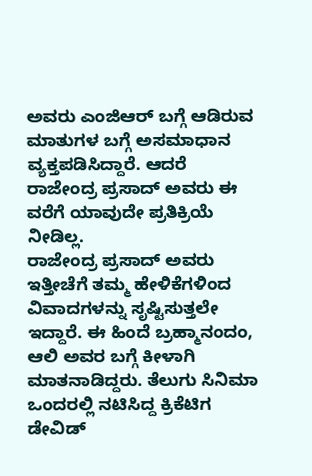ಅವರು ಎಂಜಿಆರ್ ಬಗ್ಗೆ ಆಡಿರುವ ಮಾತುಗಳ ಬಗ್ಗೆ ಅಸಮಾಧಾನ ವ್ಯಕ್ತಪಡಿಸಿದ್ದಾರೆ. ಆದರೆ ರಾಜೇಂದ್ರ ಪ್ರಸಾದ್ ಅವರು ಈ ವರೆಗೆ ಯಾವುದೇ ಪ್ರತಿಕ್ರಿಯೆ ನೀಡಿಲ್ಲ.
ರಾಜೇಂದ್ರ ಪ್ರಸಾದ್ ಅವರು ಇತ್ತೀಚೆಗೆ ತಮ್ಮ ಹೇಳಿಕೆಗಳಿಂದ ವಿವಾದಗಳನ್ನು ಸೃಷ್ಟಿಸುತ್ತಲೇ ಇದ್ದಾರೆ. ಈ ಹಿಂದೆ ಬ್ರಹ್ಮಾನಂದಂ, ಆಲಿ ಅವರ ಬಗ್ಗೆ ಕೀಳಾಗಿ ಮಾತನಾಡಿದ್ದರು. ತೆಲುಗು ಸಿನಿಮಾ ಒಂದರಲ್ಲಿ ನಟಿಸಿದ್ದ ಕ್ರಿಕೆಟಿಗ ಡೇವಿಡ್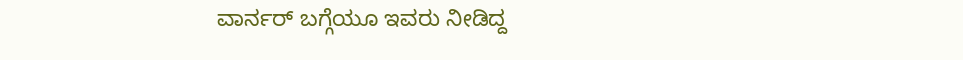ವಾರ್ನರ್ ಬಗ್ಗೆಯೂ ಇವರು ನೀಡಿದ್ದ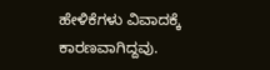ಹೇಳಿಕೆಗಳು ವಿವಾದಕ್ಕೆ ಕಾರಣವಾಗಿದ್ದವು.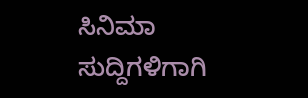ಸಿನಿಮಾ ಸುದ್ದಿಗಳಿಗಾಗಿ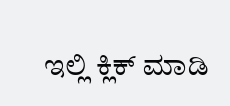ಇಲ್ಲಿ ಕ್ಲಿಕ್ ಮಾಡಿ